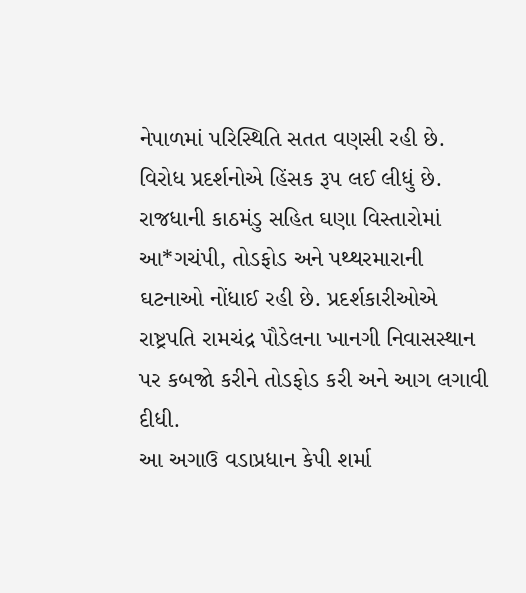નેપાળમાં પરિસ્થિતિ સતત વણસી રહી છે. વિરોધ પ્રદર્શનોએ હિંસક રૂપ લઈ લીધું છે. રાજધાની કાઠમંડુ સહિત ઘણા વિસ્તારોમાં આ*ગચંપી, તોડફોડ અને પથ્થરમારાની ઘટનાઓ નોંધાઈ રહી છે. પ્રદર્શકારીઓએ રાષ્ટ્રપતિ રામચંદ્ર પૌડેલના ખાનગી નિવાસસ્થાન પર કબજો કરીને તોડફોડ કરી અને આગ લગાવી દીધી.
આ અગાઉ વડાપ્રધાન કેપી શર્મા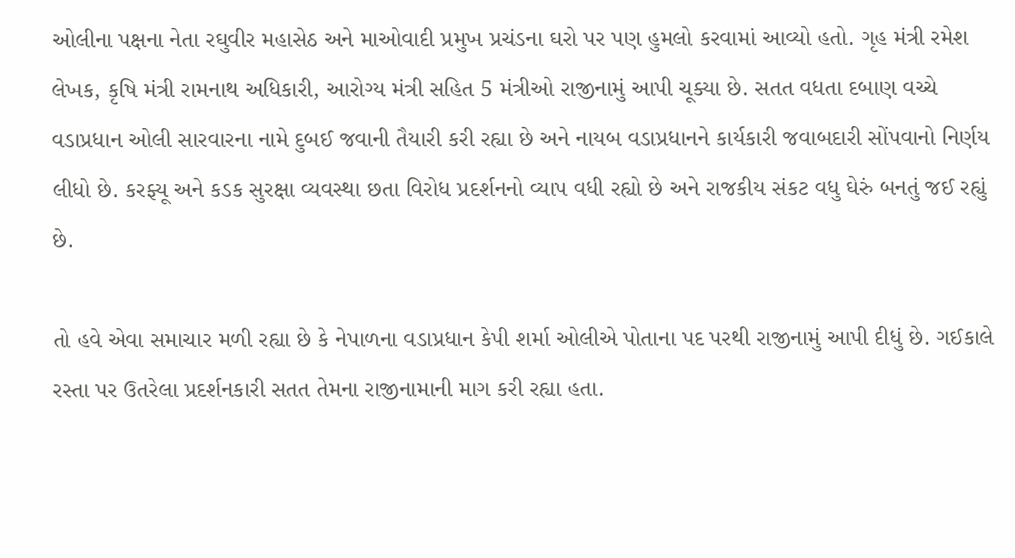ઓલીના પક્ષના નેતા રઘુવીર મહાસેઠ અને માઓવાદી પ્રમુખ પ્રચંડના ઘરો પર પણ હુમલો કરવામાં આવ્યો હતો. ગૃહ મંત્રી રમેશ લેખક, કૃષિ મંત્રી રામનાથ અધિકારી, આરોગ્ય મંત્રી સહિત 5 મંત્રીઓ રાજીનામું આપી ચૂક્યા છે. સતત વધતા દબાણ વચ્ચે વડાપ્રધાન ઓલી સારવારના નામે દુબઈ જવાની તૈયારી કરી રહ્યા છે અને નાયબ વડાપ્રધાનને કાર્યકારી જવાબદારી સોંપવાનો નિર્ણય લીધો છે. કરફ્યૂ અને કડક સુરક્ષા વ્યવસ્થા છતા વિરોધ પ્રદર્શનનો વ્યાપ વધી રહ્યો છે અને રાજકીય સંકટ વધુ ઘેરું બનતું જઈ રહ્યું છે.

તો હવે એવા સમાચાર મળી રહ્યા છે કે નેપાળના વડાપ્રધાન કેપી શર્મા ઓલીએ પોતાના પદ પરથી રાજીનામું આપી દીધું છે. ગઈકાલે રસ્તા પર ઉતરેલા પ્રદર્શનકારી સતત તેમના રાજીનામાની માગ કરી રહ્યા હતા.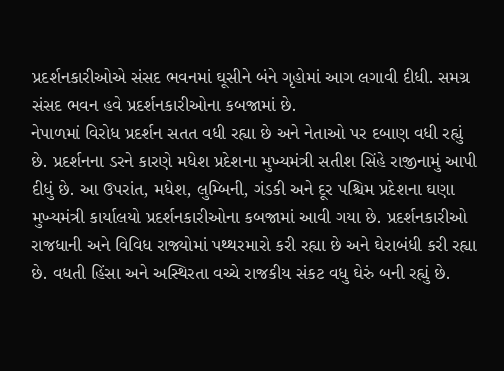પ્રદર્શનકારીઓએ સંસદ ભવનમાં ઘૂસીને બંને ગૃહોમાં આગ લગાવી દીધી. સમગ્ર સંસદ ભવન હવે પ્રદર્શનકારીઓના કબજામાં છે.
નેપાળમાં વિરોધ પ્રદર્શન સતત વધી રહ્યા છે અને નેતાઓ પર દબાણ વધી રહ્યું છે. પ્રદર્શનના ડરને કારણે મધેશ પ્રદેશના મુખ્યમંત્રી સતીશ સિંહે રાજીનામું આપી દીધું છે. આ ઉપરાંત, મધેશ, લુમ્બિની, ગંડકી અને દૂર પશ્ચિમ પ્રદેશના ઘણા મુખ્યમંત્રી કાર્યાલયો પ્રદર્શનકારીઓના કબજામાં આવી ગયા છે. પ્રદર્શનકારીઓ રાજધાની અને વિવિધ રાજ્યોમાં પથ્થરમારો કરી રહ્યા છે અને ઘેરાબંધી કરી રહ્યા છે. વધતી હિંસા અને અસ્થિરતા વચ્ચે રાજકીય સંકટ વધુ ઘેરું બની રહ્યું છે.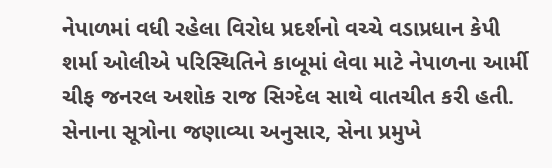નેપાળમાં વધી રહેલા વિરોધ પ્રદર્શનો વચ્ચે વડાપ્રધાન કેપી શર્મા ઓલીએ પરિસ્થિતિને કાબૂમાં લેવા માટે નેપાળના આર્મી ચીફ જનરલ અશોક રાજ સિગ્દેલ સાથે વાતચીત કરી હતી. સેનાના સૂત્રોના જણાવ્યા અનુસાર, સેના પ્રમુખે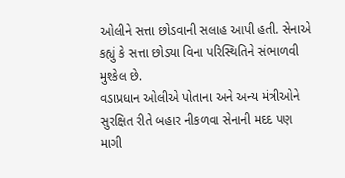ઓલીને સત્તા છોડવાની સલાહ આપી હતી. સેનાએ કહ્યું કે સત્તા છોડ્યા વિના પરિસ્થિતિને સંભાળવી મુશ્કેલ છે.
વડાપ્રધાન ઓલીએ પોતાના અને અન્ય મંત્રીઓને સુરક્ષિત રીતે બહાર નીકળવા સેનાની મદદ પણ માગી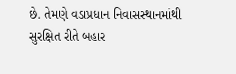છે. તેમણે વડાપ્રધાન નિવાસસ્થાનમાંથી સુરક્ષિત રીતે બહાર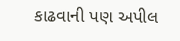કાઢવાની પણ અપીલ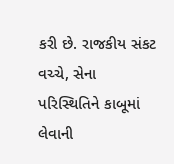કરી છે. રાજકીય સંકટ વચ્ચે, સેના પરિસ્થિતિને કાબૂમાં લેવાની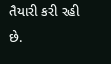તૈયારી કરી રહી છે.